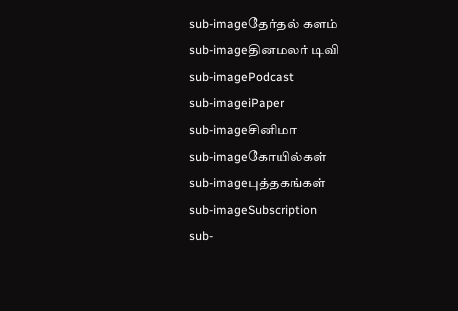sub-imageதேர்தல் களம்
sub-imageதினமலர் டிவி
sub-imagePodcast
sub-imageiPaper
sub-imageசினிமா
sub-imageகோயில்கள்
sub-imageபுத்தகங்கள்
sub-imageSubscription
sub-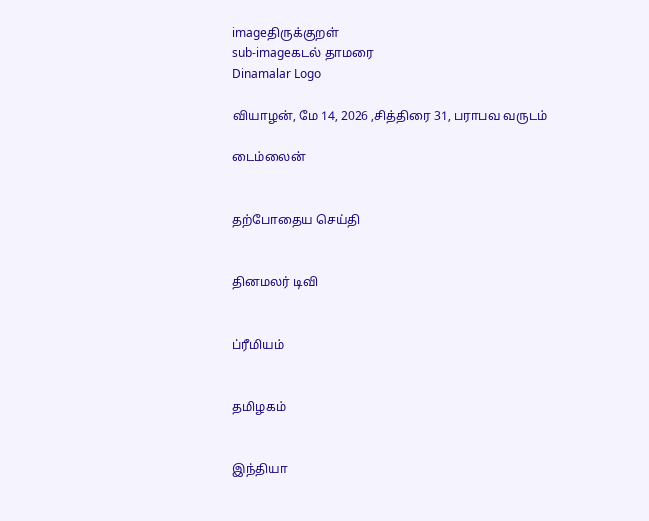imageதிருக்குறள்
sub-imageகடல் தாமரை
Dinamalar Logo

வியாழன், மே 14, 2026 ,சித்திரை 31, பராபவ வருடம்

டைம்லைன்


தற்போதைய செய்தி


தினமலர் டிவி


ப்ரீமியம்


தமிழகம்


இந்தியா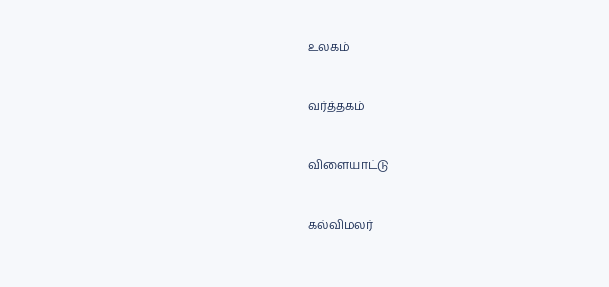உலகம்


வர்த்தகம்


விளையாட்டு


கல்விமலர்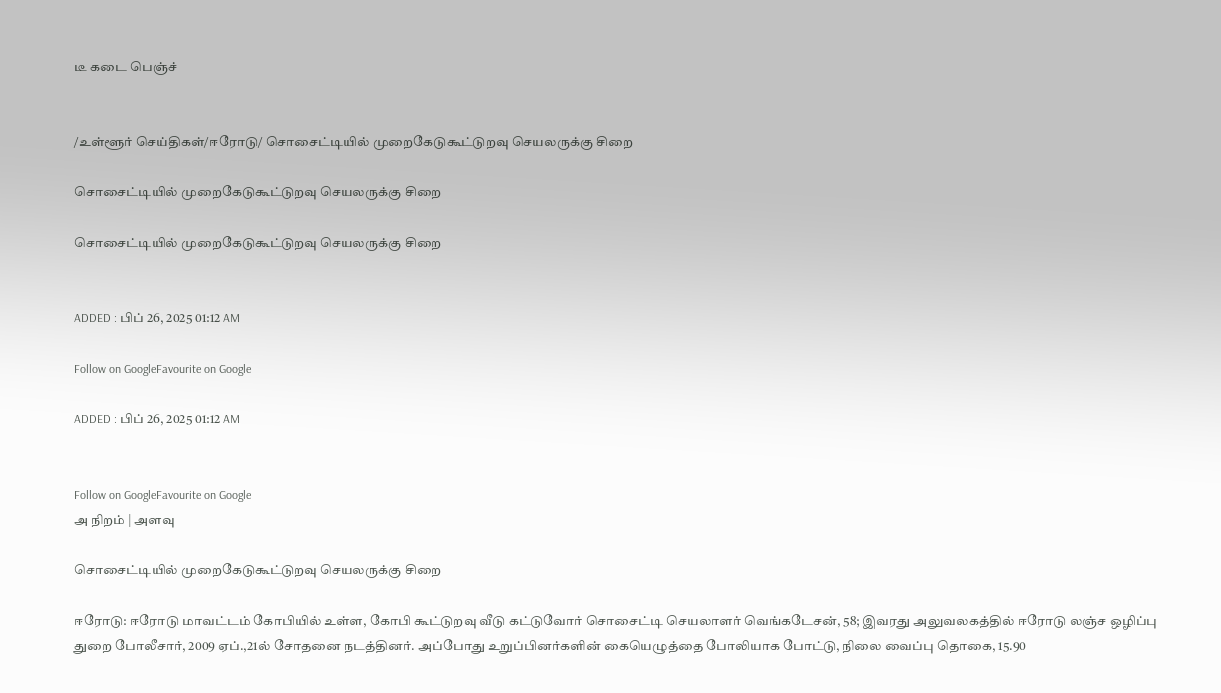டீ கடை பெஞ்ச்


/உள்ளூர் செய்திகள்/ஈரோடு/ சொசைட்டியில் முறைகேடுகூட்டுறவு செயலருக்கு சிறை

சொசைட்டியில் முறைகேடுகூட்டுறவு செயலருக்கு சிறை

சொசைட்டியில் முறைகேடுகூட்டுறவு செயலருக்கு சிறை


ADDED : பிப் 26, 2025 01:12 AM

Follow on GoogleFavourite on Google

ADDED : பிப் 26, 2025 01:12 AM


Follow on GoogleFavourite on Google
அ நிறம் | அளவு

சொசைட்டியில் முறைகேடுகூட்டுறவு செயலருக்கு சிறை

ஈரோடு: ஈரோடு மாவட்டம் கோபியில் உள்ள, கோபி கூட்டுறவு வீடு கட்டுவோர் சொசைட்டி செயலாளர் வெங்கடேசன், 58; இவரது அலுவலகத்தில் ஈரோடு லஞ்ச ஒழிப்பு துறை போலீசார், 2009 ஏப்.,21ல் சோதனை நடத்தினர். அப்போது உறுப்பினர்களின் கையெழுத்தை போலியாக போட்டு, நிலை வைப்பு தொகை, 15.90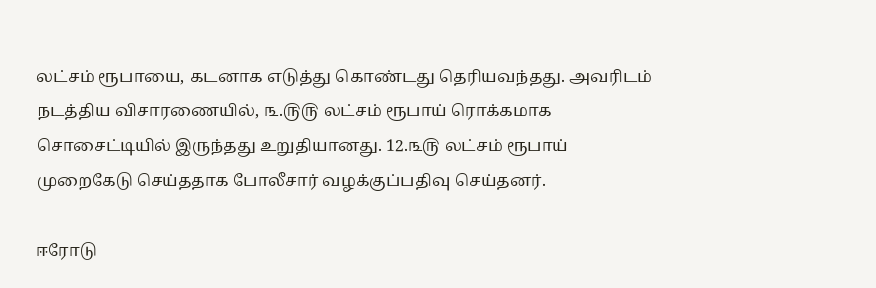லட்சம் ரூபாயை, கடனாக எடுத்து கொண்டது தெரியவந்தது. அவரிடம் நடத்திய விசாரணையில், ௩.௫௫ லட்சம் ரூபாய் ரொக்கமாக சொசைட்டியில் இருந்தது உறுதியானது. 12.௩௫ லட்சம் ரூபாய் முறைகேடு செய்ததாக போலீசார் வழக்குப்பதிவு செய்தனர்.

ஈரோடு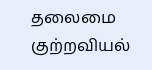தலைமை குற்றவியல்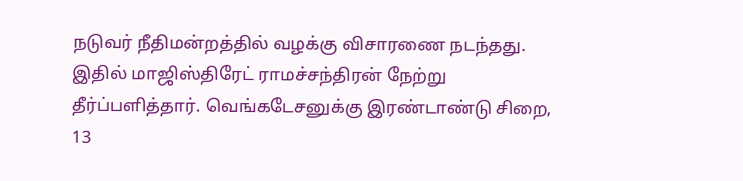நடுவர் நீதிமன்றத்தில் வழக்கு விசாரணை நடந்தது. இதில் மாஜிஸ்திரேட் ராமச்சந்திரன் நேற்று தீர்ப்பளித்தார். வெங்கடேசனுக்கு இரண்டாண்டு சிறை, 13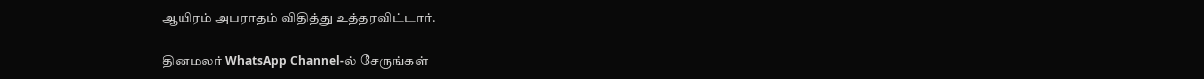ஆயிரம் அபராதம் விதித்து உத்தரவிட்டார்.

தினமலர் WhatsApp Channel-ல் சேருங்கள்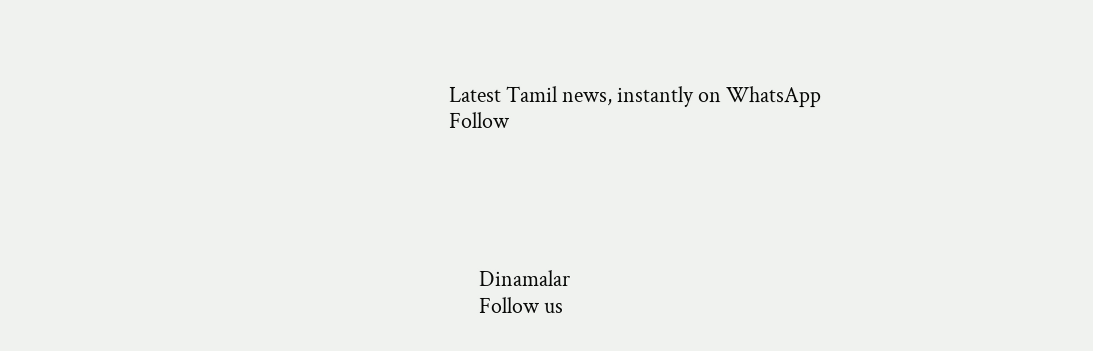Latest Tamil news, instantly on WhatsApp
Follow





      Dinamalar
      Follow us